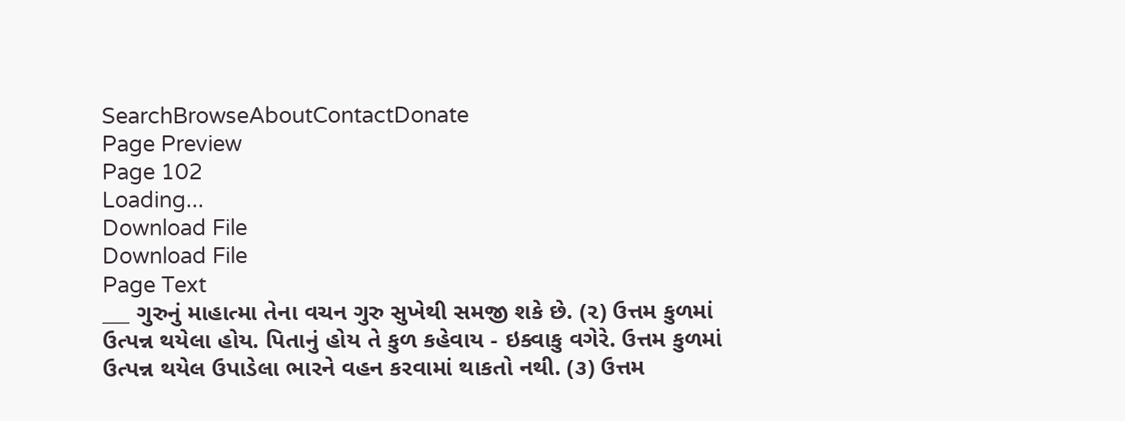SearchBrowseAboutContactDonate
Page Preview
Page 102
Loading...
Download File
Download File
Page Text
___ ગુરુનું માહાત્મા તેના વચન ગુરુ સુખેથી સમજી શકે છે. (૨) ઉત્તમ કુળમાં ઉત્પન્ન થયેલા હોય. પિતાનું હોય તે કુળ કહેવાય - ઇક્વાકુ વગેરે. ઉત્તમ કુળમાં ઉત્પન્ન થયેલ ઉપાડેલા ભારને વહન કરવામાં થાકતો નથી. (૩) ઉત્તમ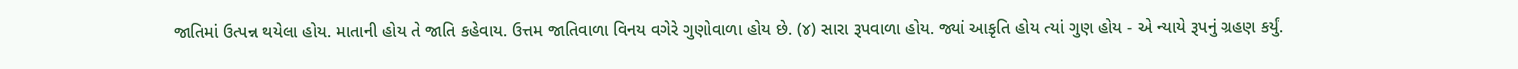જાતિમાં ઉત્પન્ન થયેલા હોય. માતાની હોય તે જાતિ કહેવાય. ઉત્તમ જાતિવાળા વિનય વગેરે ગુણોવાળા હોય છે. (૪) સારા રૂપવાળા હોય. જ્યાં આકૃતિ હોય ત્યાં ગુણ હોય - એ ન્યાયે રૂપનું ગ્રહણ કર્યું.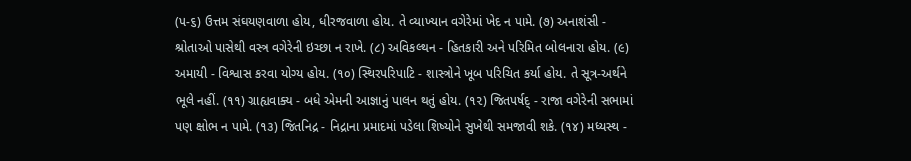(પ-૬) ઉત્તમ સંઘયણવાળા હોય, ધીરજવાળા હોય. તે વ્યાખ્યાન વગેરેમાં ખેદ ન પામે. (૭) અનાશંસી - શ્રોતાઓ પાસેથી વસ્ત્ર વગેરેની ઇચ્છા ન રાખે. (૮) અવિકલ્થન - હિતકારી અને પરિમિત બોલનારા હોય. (૯) અમાયી - વિશ્વાસ કરવા યોગ્ય હોય. (૧૦) સ્થિરપરિપાટિ - શાસ્ત્રોને ખૂબ પરિચિત કર્યા હોય. તે સૂત્ર-અર્થને ભૂલે નહીં. (૧૧) ગ્રાહ્યવાક્ય - બધે એમની આજ્ઞાનું પાલન થતું હોય. (૧૨) જિતપર્ષદ્ - રાજા વગેરેની સભામાં પણ ક્ષોભ ન પામે. (૧૩) જિતનિદ્ર - નિદ્રાના પ્રમાદમાં પડેલા શિષ્યોને સુખેથી સમજાવી શકે. (૧૪) મધ્યસ્થ -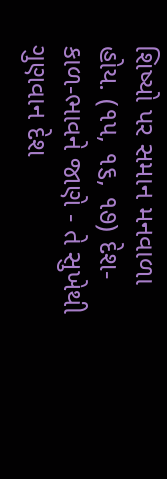શિષ્યો પર સમાન મનવાળા હોય. (૧૫, ૧૬, ૧૭) દેશ-કાળ-ભાવને જાણે - તે સુખેથી ગુણવાન દેશ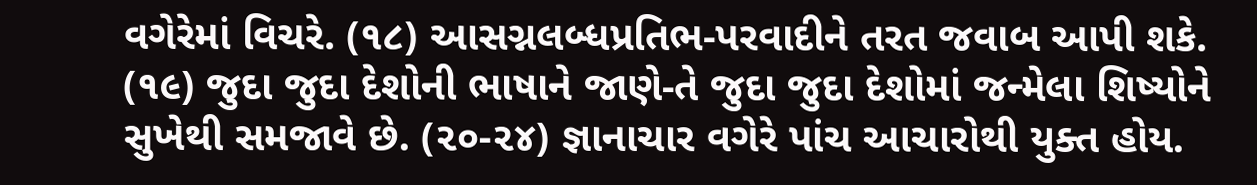વગેરેમાં વિચરે. (૧૮) આસગ્નલબ્ધપ્રતિભ-પરવાદીને તરત જવાબ આપી શકે. (૧૯) જુદા જુદા દેશોની ભાષાને જાણે-તે જુદા જુદા દેશોમાં જન્મેલા શિષ્યોને સુખેથી સમજાવે છે. (૨૦-૨૪) જ્ઞાનાચાર વગેરે પાંચ આચારોથી યુક્ત હોય.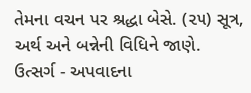તેમના વચન પર શ્રદ્ધા બેસે. (૨૫) સૂત્ર, અર્થ અને બન્નેની વિધિને જાણે. ઉત્સર્ગ - અપવાદના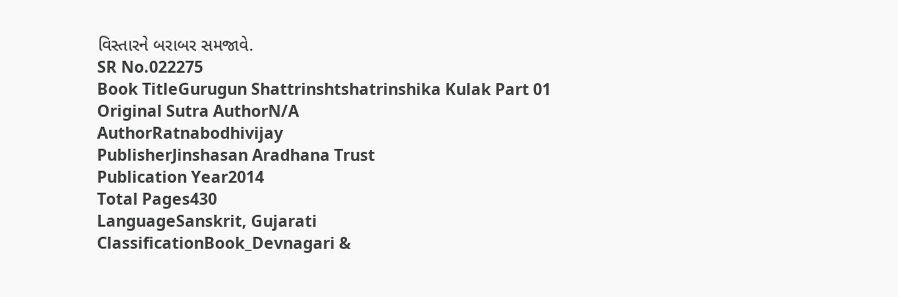વિસ્તારને બરાબર સમજાવે.
SR No.022275
Book TitleGurugun Shattrinshtshatrinshika Kulak Part 01
Original Sutra AuthorN/A
AuthorRatnabodhivijay
PublisherJinshasan Aradhana Trust
Publication Year2014
Total Pages430
LanguageSanskrit, Gujarati
ClassificationBook_Devnagari &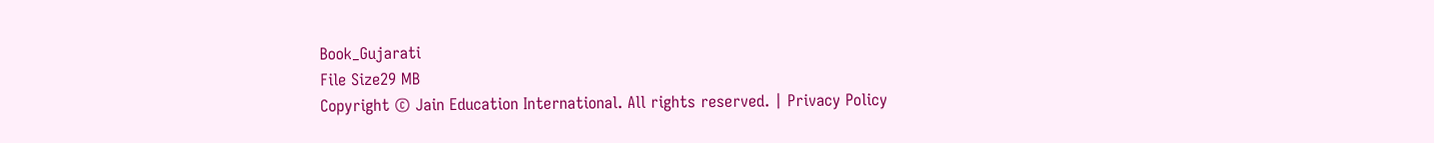Book_Gujarati
File Size29 MB
Copyright © Jain Education International. All rights reserved. | Privacy Policy